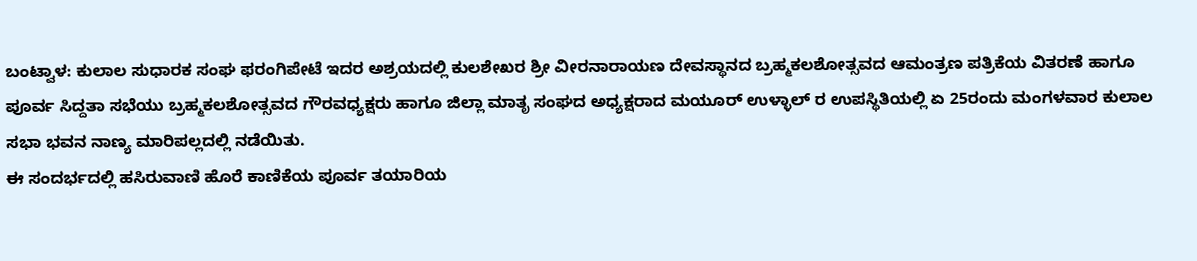ಬಂಟ್ವಾಳ: ಕುಲಾಲ ಸುಧಾರಕ ಸಂಘ ಫರಂಗಿಪೇಟೆ ಇದರ ಅಶ್ರಯದಲ್ಲಿ ಕುಲಶೇಖರ ಶ್ರೀ ವೀರನಾರಾಯಣ ದೇವಸ್ಥಾನದ ಬ್ರಹ್ಮಕಲಶೋತ್ಸವದ ಆಮಂತ್ರಣ ಪತ್ರಿಕೆಯ ವಿತರಣೆ ಹಾಗೂ ಪೂರ್ವ ಸಿದ್ದತಾ ಸಭೆಯು ಬ್ರಹ್ಮಕಲಶೋತ್ಸವದ ಗೌರವಧ್ಯಕ್ಷರು ಹಾಗೂ ಜಿಲ್ಲಾ ಮಾತೃ ಸಂಘದ ಅಧ್ಯಕ್ಷರಾದ ಮಯೂರ್ ಉಳ್ಳಾಲ್ ರ ಉಪಸ್ಥಿತಿಯಲ್ಲಿ ಏ 25ರಂದು ಮಂಗಳವಾರ ಕುಲಾಲ ಸಭಾ ಭವನ ನಾಣ್ಯ ಮಾರಿಪಲ್ಲದಲ್ಲಿ ನಡೆಯಿತು.
ಈ ಸಂದರ್ಭದಲ್ಲಿ ಹಸಿರುವಾಣಿ ಹೊರೆ ಕಾಣಿಕೆಯ ಪೂರ್ವ ತಯಾರಿಯ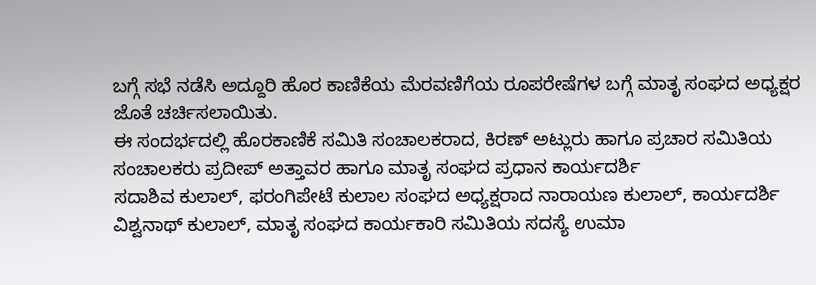ಬಗ್ಗೆ ಸಭೆ ನಡೆಸಿ ಅದ್ದೂರಿ ಹೊರ ಕಾಣಿಕೆಯ ಮೆರವಣಿಗೆಯ ರೂಪರೇಷೆಗಳ ಬಗ್ಗೆ ಮಾತೃ ಸಂಘದ ಅಧ್ಯಕ್ಷರ ಜೊತೆ ಚರ್ಚಿಸಲಾಯಿತು.
ಈ ಸಂದರ್ಭದಲ್ಲಿ ಹೊರಕಾಣಿಕೆ ಸಮಿತಿ ಸಂಚಾಲಕರಾದ, ಕಿರಣ್ ಅಟ್ಲುರು ಹಾಗೂ ಪ್ರಚಾರ ಸಮಿತಿಯ ಸಂಚಾಲಕರು ಪ್ರದೀಪ್ ಅತ್ತಾವರ ಹಾಗೂ ಮಾತೃ ಸಂಘದ ಪ್ರಧಾನ ಕಾರ್ಯದರ್ಶಿ
ಸದಾಶಿವ ಕುಲಾಲ್, ಫರಂಗಿಪೇಟೆ ಕುಲಾಲ ಸಂಘದ ಅಧ್ಯಕ್ಷರಾದ ನಾರಾಯಣ ಕುಲಾಲ್, ಕಾರ್ಯದರ್ಶಿ ವಿಶ್ವನಾಥ್ ಕುಲಾಲ್, ಮಾತೃ ಸಂಘದ ಕಾರ್ಯಕಾರಿ ಸಮಿತಿಯ ಸದಸ್ಯೆ ಉಮಾ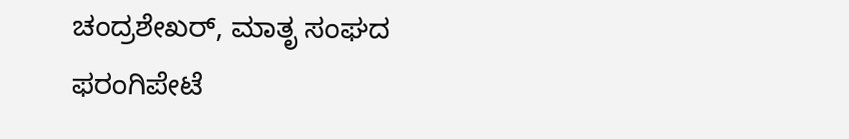ಚಂದ್ರಶೇಖರ್, ಮಾತೃ ಸಂಘದ ಫರಂಗಿಪೇಟೆ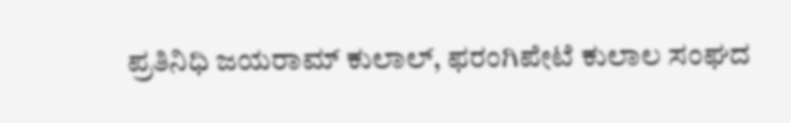ಪ್ರತಿನಿಧಿ ಜಯರಾಮ್ ಕುಲಾಲ್, ಫರಂಗಿಪೇಟೆ ಕುಲಾಲ ಸಂಘದ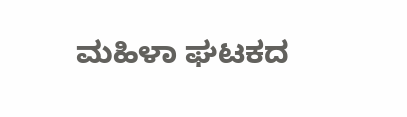ಮಹಿಳಾ ಘಟಕದ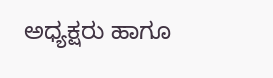ಅಧ್ಯಕ್ಷರು ಹಾಗೂ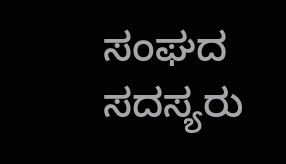ಸಂಘದ ಸದಸ್ಯರು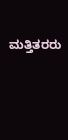ಮತ್ತಿತರರು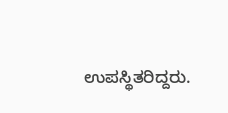ಉಪಸ್ಥಿತರಿದ್ದರು.